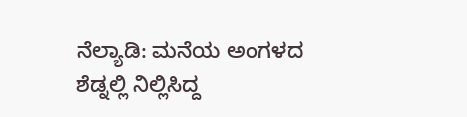ನೆಲ್ಯಾಡಿ: ಮನೆಯ ಅಂಗಳದ ಶೆಡ್ನಲ್ಲಿ ನಿಲ್ಲಿಸಿದ್ದ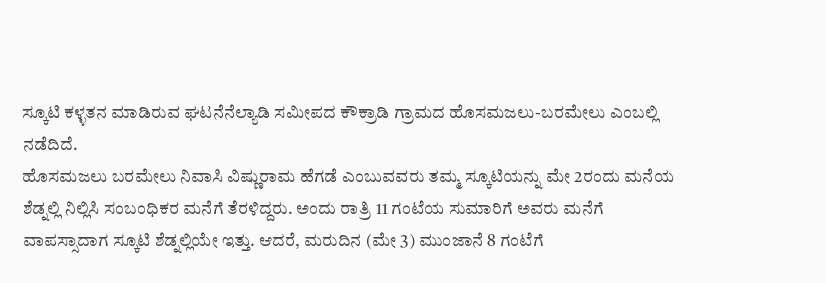ಸ್ಕೂಟಿ ಕಳ್ಳತನ ಮಾಡಿರುವ ಘಟನೆನೆಲ್ಯಾಡಿ ಸಮೀಪದ ಕೌಕ್ರಾಡಿ ಗ್ರಾಮದ ಹೊಸಮಜಲು-ಬರಮೇಲು ಎಂಬಲ್ಲಿ ನಡೆದಿದೆ.
ಹೊಸಮಜಲು ಬರಮೇಲು ನಿವಾಸಿ ವಿಷ್ಣುರಾಮ ಹೆಗಡೆ ಎಂಬುವವರು ತಮ್ಮ ಸ್ಕೂಟಿಯನ್ನು ಮೇ 2ರಂದು ಮನೆಯ ಶೆಡ್ನಲ್ಲಿ ನಿಲ್ಲಿಸಿ ಸಂಬಂಧಿಕರ ಮನೆಗೆ ತೆರಳಿದ್ದರು. ಅಂದು ರಾತ್ರಿ 11 ಗಂಟೆಯ ಸುಮಾರಿಗೆ ಅವರು ಮನೆಗೆ ವಾಪಸ್ಸಾದಾಗ ಸ್ಕೂಟಿ ಶೆಡ್ನಲ್ಲಿಯೇ ಇತ್ತು. ಆದರೆ, ಮರುದಿನ (ಮೇ 3) ಮುಂಜಾನೆ 8 ಗಂಟೆಗೆ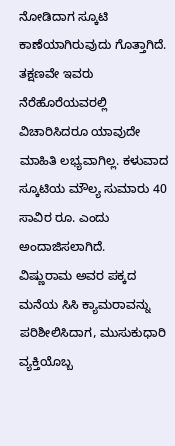ನೋಡಿದಾಗ ಸ್ಕೂಟಿ ಕಾಣೆಯಾಗಿರುವುದು ಗೊತ್ತಾಗಿದೆ. ತಕ್ಷಣವೇ ಇವರು ನೆರೆಹೊರೆಯವರಲ್ಲಿ ವಿಚಾರಿಸಿದರೂ ಯಾವುದೇ ಮಾಹಿತಿ ಲಭ್ಯವಾಗಿಲ್ಲ. ಕಳುವಾದ ಸ್ಕೂಟಿಯ ಮೌಲ್ಯ ಸುಮಾರು 40 ಸಾವಿರ ರೂ. ಎಂದು ಅಂದಾಜಿಸಲಾಗಿದೆ.
ವಿಷ್ಣುರಾಮ ಅವರ ಪಕ್ಕದ ಮನೆಯ ಸಿಸಿ ಕ್ಯಾಮರಾವನ್ನು ಪರಿಶೀಲಿಸಿದಾಗ, ಮುಸುಕುಧಾರಿ ವ್ಯಕ್ತಿಯೊಬ್ಬ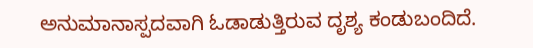ಅನುಮಾನಾಸ್ಪದವಾಗಿ ಓಡಾಡುತ್ತಿರುವ ದೃಶ್ಯ ಕಂಡುಬಂದಿದೆ.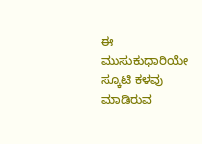ಈ ಮುಸುಕುಧಾರಿಯೇ ಸ್ಕೂಟಿ ಕಳವು ಮಾಡಿರುವ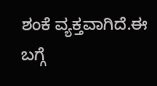ಶಂಕೆ ವ್ಯಕ್ತವಾಗಿದೆ.ಈ ಬಗ್ಗೆ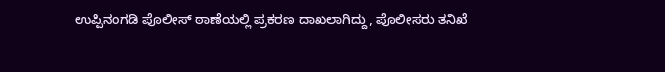ಉಪ್ಪಿನಂಗಡಿ ಪೊಲೀಸ್ ಠಾಣೆಯಲ್ಲಿ ಪ್ರಕರಣ ದಾಖಲಾಗಿದ್ದು, ಪೊಲೀಸರು ತನಿಖೆ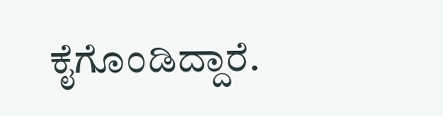ಕೈಗೊಂಡಿದ್ದಾರೆ.